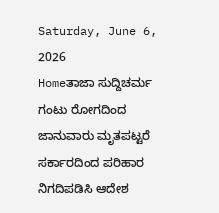Saturday, June 6, 2026
Homeತಾಜಾ ಸುದ್ದಿಚರ್ಮ ಗಂಟು ರೋಗದಿಂದ ಜಾನುವಾರು ಮೃತಪಟ್ಟರೆ ಸರ್ಕಾರದಿಂದ ಪರಿಹಾರ ನಿಗದಿಪಡಿಸಿ ಆದೇಶ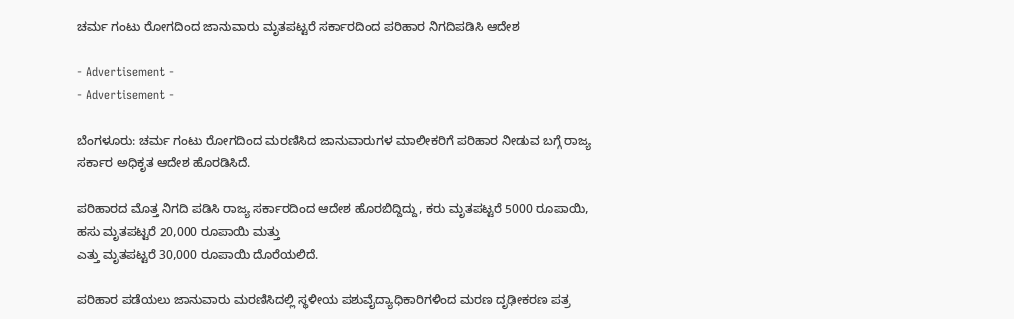ಚರ್ಮ ಗಂಟು ರೋಗದಿಂದ ಜಾನುವಾರು ಮೃತಪಟ್ಟರೆ ಸರ್ಕಾರದಿಂದ ಪರಿಹಾರ ನಿಗದಿಪಡಿಸಿ ಆದೇಶ

- Advertisement -
- Advertisement -

ಬೆಂಗಳೂರು: ಚರ್ಮ ಗಂಟು ರೋಗದಿಂದ ಮರಣಿಸಿದ ಜಾನುವಾರುಗಳ ಮಾಲೀಕರಿಗೆ ಪರಿಹಾರ ನೀಡುವ ಬಗ್ಗೆ ರಾಜ್ಯ ಸರ್ಕಾರ ಅಧಿಕೃತ ಆದೇಶ ಹೊರಡಿಸಿದೆ.

ಪರಿಹಾರದ ಮೊತ್ತ ನಿಗದಿ ಪಡಿಸಿ ರಾಜ್ಯ ಸರ್ಕಾರದಿಂದ ಆದೇಶ ಹೊರಬಿದ್ದಿದ್ದು, ಕರು ಮೃತಪಟ್ಟರೆ 5000 ರೂಪಾಯಿ,
ಹಸು ಮೃತಪಟ್ಟರೆ 20,000 ರೂಪಾಯಿ ಮತ್ತು
ಎತ್ತು ಮೃತಪಟ್ಟರೆ 30,000 ರೂಪಾಯಿ ದೊರೆಯಲಿದೆ.

ಪರಿಹಾರ ಪಡೆಯಲು ಜಾನುವಾರು ಮರಣಿಸಿದಲ್ಲಿ ಸ್ಥಳೀಯ ಪಶುವೈದ್ಯಾಧಿಕಾರಿಗಳಿಂದ ಮರಣ ದೃಢೀಕರಣ ಪತ್ರ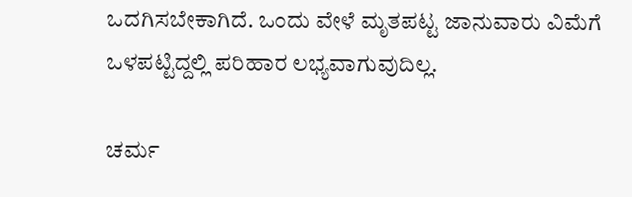ಒದಗಿಸಬೇಕಾಗಿದೆ. ಒಂದು ವೇಳೆ ಮೃತಪಟ್ಟ ಜಾನುವಾರು ವಿಮೆಗೆ ಒಳಪಟ್ಟಿದ್ದಲ್ಲಿ ಪರಿಹಾರ ಲಭ್ಯವಾಗುವುದಿಲ್ಲ.

ಚರ್ಮ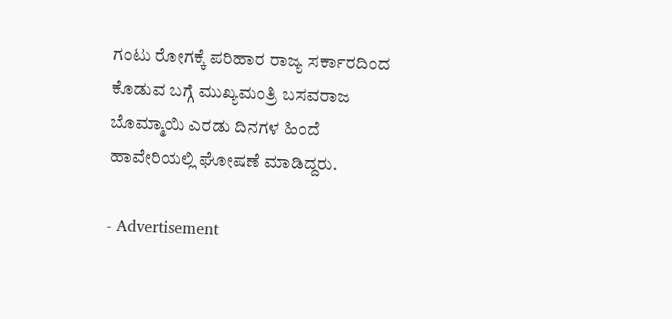ಗಂಟು ರೋಗಕ್ಕೆ ಪರಿಹಾರ ರಾಜ್ಯ ಸರ್ಕಾರದಿಂದ ಕೊಡುವ ಬಗ್ಗೆ ಮುಖ್ಯಮಂತ್ರಿ ಬಸವರಾಜ ಬೊಮ್ಮಾಯಿ‌ ಎರಡು ದಿನಗಳ ಹಿಂದೆ ಹಾವೇರಿಯಲ್ಲಿ ಘೋಷಣೆ ಮಾಡಿದ್ದರು.

- Advertisement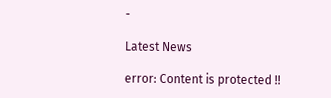-

Latest News

error: Content is protected !!